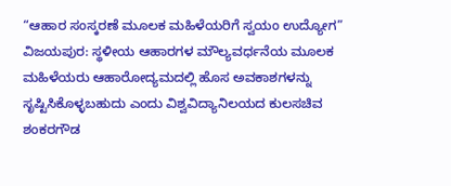“ಆಹಾರ ಸಂಸ್ಕರಣೆ ಮೂಲಕ ಮಹಿಳೆಯರಿಗೆ ಸ್ವಯಂ ಉದ್ಯೋಗ”
ವಿಜಯಪುರ: ಸ್ಥಳೀಯ ಆಹಾರಗಳ ಮೌಲ್ಯವರ್ಧನೆಯ ಮೂಲಕ ಮಹಿಳೆಯರು ಆಹಾರೋದ್ಯಮದಲ್ಲಿ ಹೊಸ ಅವಕಾಶಗಳನ್ನು ಸೃಷ್ಟಿಸಿಕೊಳ್ಳಬಹುದು ಎಂದು ವಿಶ್ವವಿದ್ಯಾನಿಲಯದ ಕುಲಸಚಿವ ಶಂಕರಗೌಡ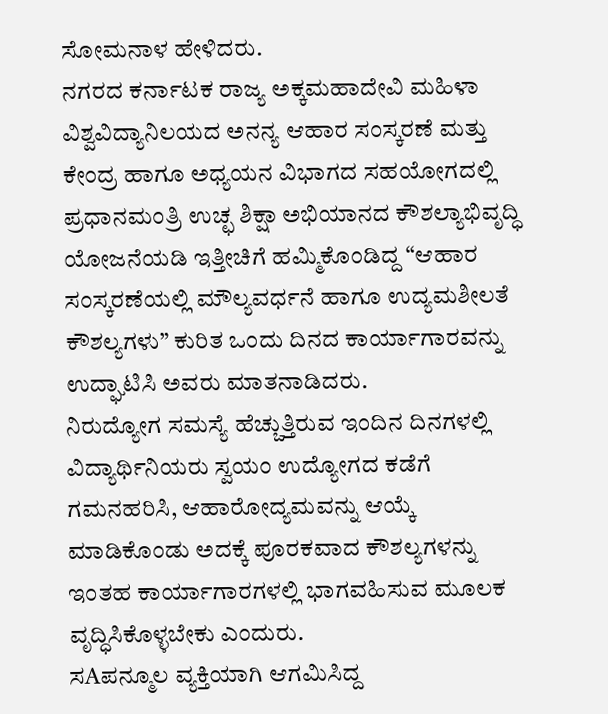ಸೋಮನಾಳ ಹೇಳಿದರು.
ನಗರದ ಕರ್ನಾಟಕ ರಾಜ್ಯ ಅಕ್ಕಮಹಾದೇವಿ ಮಹಿಳಾ ವಿಶ್ವವಿದ್ಯಾನಿಲಯದ ಅನನ್ಯ ಆಹಾರ ಸಂಸ್ಕರಣೆ ಮತ್ತು ಕೇಂದ್ರ ಹಾಗೂ ಅಧ್ಯಯನ ವಿಭಾಗದ ಸಹಯೋಗದಲ್ಲಿ ಪ್ರಧಾನಮಂತ್ರಿ ಉಚ್ಛ ಶಿಕ್ಷಾ ಅಭಿಯಾನದ ಕೌಶಲ್ಯಾಭಿವೃದ್ಧಿ ಯೋಜನೆಯಡಿ ಇತ್ತೀಚಿಗೆ ಹಮ್ಮಿಕೊಂಡಿದ್ದ “ಆಹಾರ ಸಂಸ್ಕರಣೆಯಲ್ಲಿ ಮೌಲ್ಯವರ್ಧನೆ ಹಾಗೂ ಉದ್ಯಮಶೀಲತೆ ಕೌಶಲ್ಯಗಳು” ಕುರಿತ ಒಂದು ದಿನದ ಕಾರ್ಯಾಗಾರವನ್ನು ಉದ್ಘಾಟಿಸಿ ಅವರು ಮಾತನಾಡಿದರು.
ನಿರುದ್ಯೋಗ ಸಮಸ್ಯೆ ಹೆಚ್ಚುತ್ತಿರುವ ಇಂದಿನ ದಿನಗಳಲ್ಲಿ ವಿದ್ಯಾರ್ಥಿನಿಯರು ಸ್ವಯಂ ಉದ್ಯೋಗದ ಕಡೆಗೆ ಗಮನಹರಿಸಿ, ಆಹಾರೋದ್ಯಮವನ್ನು ಆಯ್ಕೆ ಮಾಡಿಕೊಂಡು ಅದಕ್ಕೆ ಪೂರಕವಾದ ಕೌಶಲ್ಯಗಳನ್ನು ಇಂತಹ ಕಾರ್ಯಾಗಾರಗಳಲ್ಲಿ ಭಾಗವಹಿಸುವ ಮೂಲಕ ವೃದ್ಧಿಸಿಕೊಳ್ಳಬೇಕು ಎಂದುರು.
ಸAಪನ್ಮೂಲ ವ್ಯಕ್ತಿಯಾಗಿ ಆಗಮಿಸಿದ್ದ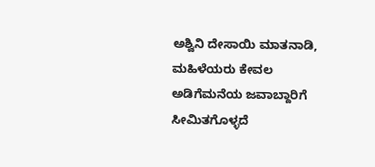ಅಶ್ವಿನಿ ದೇಸಾಯಿ ಮಾತನಾಡಿ, ಮಹಿಳೆಯರು ಕೇವಲ ಅಡಿಗೆಮನೆಯ ಜವಾಬ್ದಾರಿಗೆ ಸೀಮಿತಗೊಳ್ಳದೆ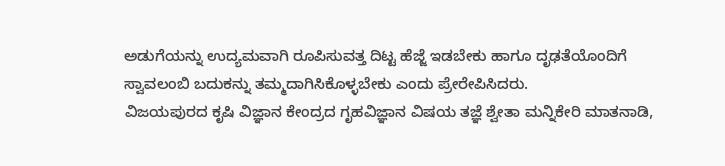ಅಡುಗೆಯನ್ನು ಉದ್ಯಮವಾಗಿ ರೂಪಿಸುವತ್ತ ದಿಟ್ಟ ಹೆಜ್ಜೆ ಇಡಬೇಕು ಹಾಗೂ ದೃಢತೆಯೊಂದಿಗೆ ಸ್ವಾವಲಂಬಿ ಬದುಕನ್ನು ತಮ್ಮದಾಗಿಸಿಕೊಳ್ಳಬೇಕು ಎಂದು ಪ್ರೇರೇಪಿಸಿದರು.
ವಿಜಯಪುರದ ಕೃಷಿ ವಿಜ್ಞಾನ ಕೇಂದ್ರದ ಗೃಹವಿಜ್ಞಾನ ವಿಷಯ ತಜ್ಞೆ ಶ್ವೇತಾ ಮನ್ನಿಕೇರಿ ಮಾತನಾಡಿ,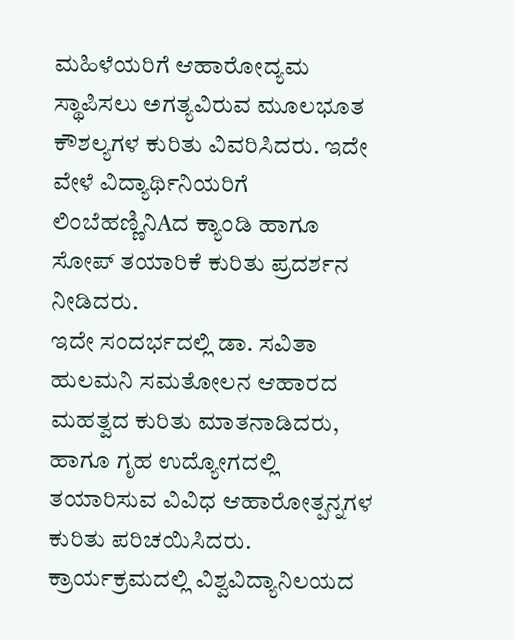ಮಹಿಳೆಯರಿಗೆ ಆಹಾರೋದ್ಯಮ ಸ್ಥಾಪಿಸಲು ಅಗತ್ಯವಿರುವ ಮೂಲಭೂತ ಕೌಶಲ್ಯಗಳ ಕುರಿತು ವಿವರಿಸಿದರು. ಇದೇ ವೇಳೆ ವಿದ್ಯಾರ್ಥಿನಿಯರಿಗೆ ಲಿಂಬೆಹಣ್ಣಿನಿAದ ಕ್ಯಾಂಡಿ ಹಾಗೂ ಸೋಪ್ ತಯಾರಿಕೆ ಕುರಿತು ಪ್ರದರ್ಶನ ನೀಡಿದರು.
ಇದೇ ಸಂದರ್ಭದಲ್ಲಿ ಡಾ. ಸವಿತಾ ಹುಲಮನಿ ಸಮತೋಲನ ಆಹಾರದ ಮಹತ್ವದ ಕುರಿತು ಮಾತನಾಡಿದರು, ಹಾಗೂ ಗೃಹ ಉದ್ಯೋಗದಲ್ಲಿ ತಯಾರಿಸುವ ವಿವಿಧ ಆಹಾರೋತ್ಪನ್ನಗಳ ಕುರಿತು ಪರಿಚಯಿಸಿದರು.
ಕ್ರಾರ್ಯಕ್ರಮದಲ್ಲಿ ವಿಶ್ವವಿದ್ಯಾನಿಲಯದ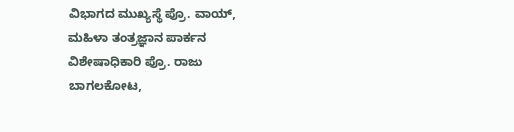ವಿಭಾಗದ ಮುಖ್ಯಸ್ಥೆ ಪ್ರೊ. ವಾಯ್, ಮಹಿಳಾ ತಂತ್ರಜ್ಞಾನ ಪಾರ್ಕನ ವಿಶೇಷಾಧಿಕಾರಿ ಪ್ರೊ. ರಾಜು ಬಾಗಲಕೋಟ,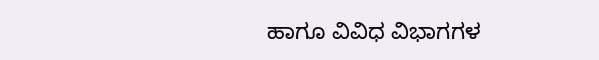ಹಾಗೂ ವಿವಿಧ ವಿಭಾಗಗಳ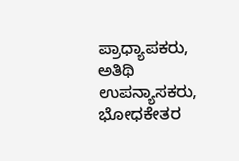ಪ್ರಾಧ್ಯಾಪಕರು, ಅತಿಥಿ ಉಪನ್ಯಾಸಕರು, ಭೋಧಕೇತರ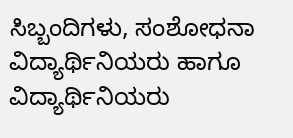ಸಿಬ್ಬಂದಿಗಳು, ಸಂಶೋಧನಾ ವಿದ್ಯಾರ್ಥಿನಿಯರು ಹಾಗೂ ವಿದ್ಯಾರ್ಥಿನಿಯರು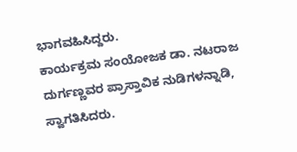ಭಾಗವಹಿಸಿದ್ದರು.
ಕಾರ್ಯಕ್ರಮ ಸಂಯೋಜಕ ಡಾ. ನಟರಾಜ ದುರ್ಗಣ್ಣವರ ಪ್ರಾಸ್ತಾವಿಕ ನುಡಿಗಳನ್ನಾಡಿ, ಸ್ವಾಗತಿಸಿದರು.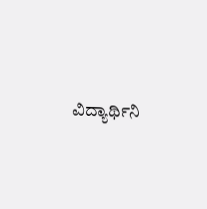ವಿದ್ಯಾರ್ಥಿನಿ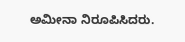ಅಮೀನಾ ನಿರೂಪಿಸಿದರು.